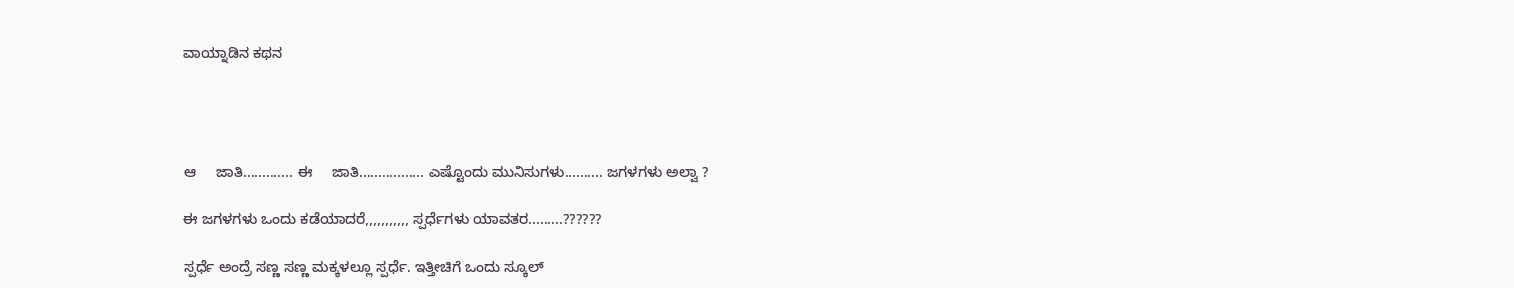ವಾಯ್ನಾಡಿನ ಕಥನ




ಆ     ಜಾತಿ............. ಈ     ಜಾತಿ................. ಎಷ್ಟೊಂದು ಮುನಿಸುಗಳು.......... ಜಗಳಗಳು ಅಲ್ವಾ ?

ಈ ಜಗಳಗಳು ಒಂದು ಕಡೆಯಾದರೆ,,,,,,,,,,, ಸ್ಪರ್ಧೆಗಳು ಯಾವತರ.........??????

ಸ್ಪರ್ಧೆ ಅಂದ್ರೆ ಸಣ್ಣ ಸಣ್ಣ ಮಕ್ಕಳಲ್ಲೂ ಸ್ಪರ್ಧೆ. ಇತ್ತೀಚಿಗೆ ಒಂದು ಸ್ಕೂಲ್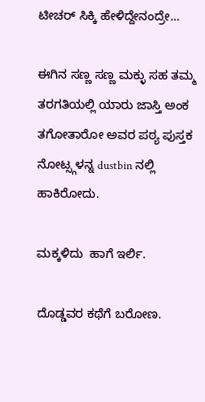ಟೀಚರ್ ಸಿಕ್ಕಿ ಹೇಳಿದ್ದೇನಂದ್ರೇ...

ಈಗಿನ ಸಣ್ಣ ಸಣ್ಣ ಮಕ್ಳು ಸಹ ತಮ್ಮ ತರಗತಿಯಲ್ಲಿ ಯಾರು ಜಾಸ್ತಿ ಅಂಕ ತಗೋತಾರೋ ಅವರ ಪಠ್ಯ ಪುಸ್ತಕ ನೋಟ್ಸ್ಗಳನ್ನ dustbin ನಲ್ಲಿ ಹಾಕಿರೋದು.

ಮಕ್ಕಳಿದು  ಹಾಗೆ ಇರ್ಲಿ.

ದೊಡ್ಡವರ ಕಥೆಗೆ ಬರೋಣ.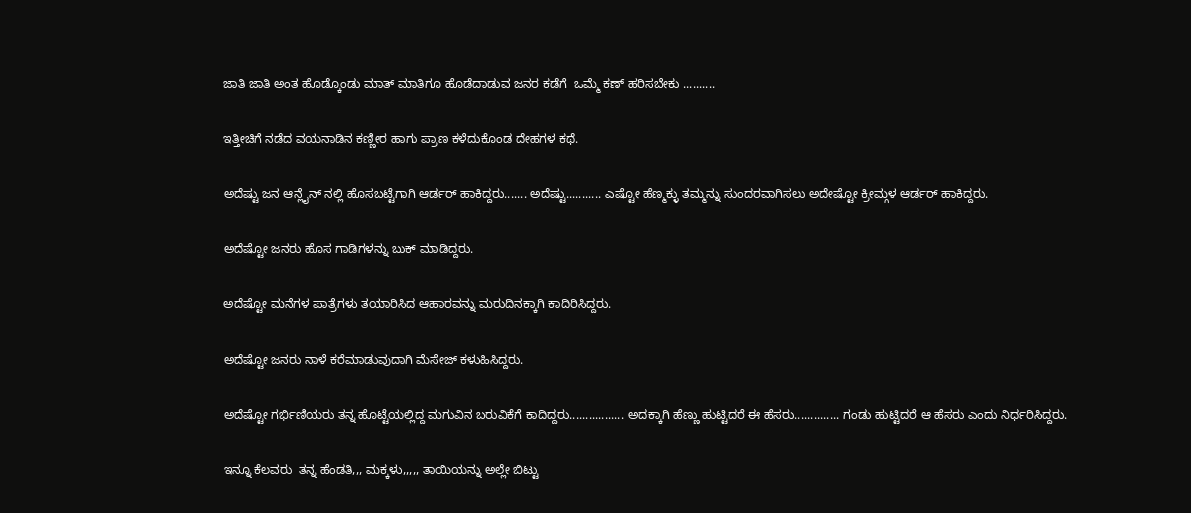ಜಾತಿ ಜಾತಿ ಅಂತ ಹೊಡ್ಕೊಂಡು ಮಾತ್ ಮಾತಿಗೂ ಹೊಡೆದಾಡುವ ಜನರ ಕಡೆಗೆ  ಒಮ್ಮೆ ಕಣ್ ಹರಿಸಬೇಕು ..........

ಇತ್ತೀಚಿಗೆ ನಡೆದ ವಯನಾಡಿನ ಕಣ್ಣೀರ ಹಾಗು ಪ್ರಾಣ ಕಳೆದುಕೊಂಡ ದೇಹಗಳ ಕಥೆ.

ಅದೆಷ್ಟು ಜನ ಆನ್ಲೈನ್ ನಲ್ಲಿ ಹೊಸಬಟ್ಟೆಗಾಗಿ ಆರ್ಡರ್ ಹಾಕಿದ್ದರು....... ಅದೆಷ್ಟು........... ಎಷ್ಟೋ ಹೆಣ್ಮಕ್ಳು ತಮ್ಮನ್ನು ಸುಂದರವಾಗಿಸಲು ಅದೇಷ್ಟೋ ಕ್ರೀಮ್ಗಳ ಆರ್ಡರ್ ಹಾಕಿದ್ದರು.

ಅದೆಷ್ಟೋ ಜನರು ಹೊಸ ಗಾಡಿಗಳನ್ನು ಬುಕ್ ಮಾಡಿದ್ದರು.

ಅದೆಷ್ಟೋ ಮನೆಗಳ ಪಾತ್ರೆಗಳು ತಯಾರಿಸಿದ ಆಹಾರವನ್ನು ಮರುದಿನಕ್ಕಾಗಿ ಕಾದಿರಿಸಿದ್ದರು.

ಅದೆಷ್ಟೋ ಜನರು ನಾಳೆ ಕರೆಮಾಡುವುದಾಗಿ ಮೆಸೇಜ್ ಕಳುಹಿಸಿದ್ದರು.

ಅದೆಷ್ಟೋ ಗರ್ಭಿಣಿಯರು ತನ್ನ ಹೊಟ್ಟೆಯಲ್ಲಿದ್ದ ಮಗುವಿನ ಬರುವಿಕೆಗೆ ಕಾದಿದ್ದರು................. ಅದಕ್ಕಾಗಿ ಹೆಣ್ಣು ಹುಟ್ಟಿದರೆ ಈ ಹೆಸರು.............. ಗಂಡು ಹುಟ್ಟಿದರೆ ಆ ಹೆಸರು ಎಂದು ನಿರ್ಧರಿಸಿದ್ದರು.

ಇನ್ನೂ ಕೆಲವರು  ತನ್ನ ಹೆಂಡತಿ,,, ಮಕ್ಕಳು,,,,, ತಾಯಿಯನ್ನು ಅಲ್ಲೇ ಬಿಟ್ಟು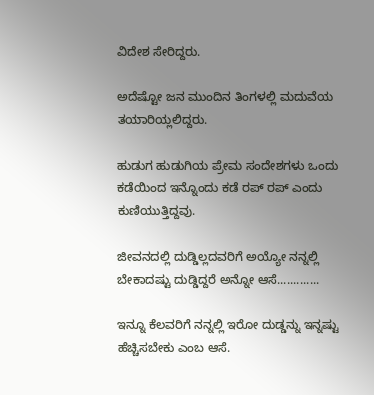ವಿದೇಶ ಸೇರಿದ್ದರು.

ಅದೆಷ್ಟೋ ಜನ ಮುಂದಿನ ತಿಂಗಳಲ್ಲಿ ಮದುವೆಯ ತಯಾರಿಯ್ಲಲಿದ್ದರು.

ಹುಡುಗ ಹುಡುಗಿಯ ಪ್ರೇಮ ಸಂದೇಶಗಳು ಒಂದು ಕಡೆಯಿಂದ ಇನ್ನೊಂದು ಕಡೆ ರಪ್ ರಪ್ ಎಂದು ಕುಣಿಯುತ್ತಿದ್ದವು.

ಜೀವನದಲ್ಲಿ ದುಡ್ಡಿಲ್ಲದವರಿಗೆ ಅಯ್ಯೋ ನನ್ನಲ್ಲಿ ಬೇಕಾದಷ್ಟು ದುಡ್ಡಿದ್ದರೆ ಅನ್ನೋ ಆಸೆ.............

ಇನ್ನೂ ಕೆಲವರಿಗೆ ನನ್ನಲ್ಲಿ ಇರೋ ದುಡ್ಡನ್ನು ಇನ್ನಷ್ಟು ಹೆಚ್ಚಿಸಬೇಕು ಎಂಬ ಆಸೆ.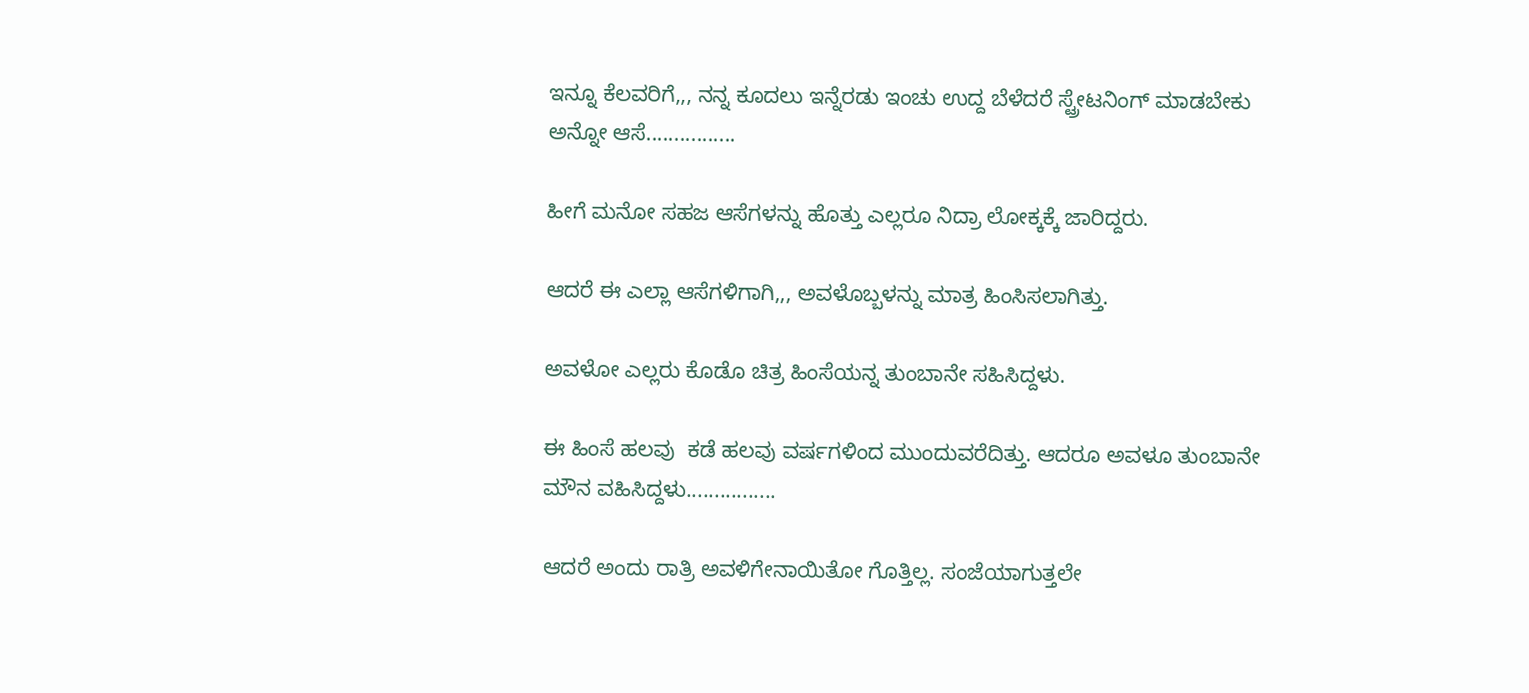ಇನ್ನೂ ಕೆಲವರಿಗೆ,,, ನನ್ನ ಕೂದಲು ಇನ್ನೆರಡು ಇಂಚು ಉದ್ದ ಬೆಳೆದರೆ ಸ್ಟ್ರೇಟನಿಂಗ್ ಮಾಡಬೇಕು ಅನ್ನೋ ಆಸೆ................

ಹೀಗೆ ಮನೋ ಸಹಜ ಆಸೆಗಳನ್ನು ಹೊತ್ತು ಎಲ್ಲರೂ ನಿದ್ರಾ ಲೋಕ್ಕಕ್ಕೆ ಜಾರಿದ್ದರು.

ಆದರೆ ಈ ಎಲ್ಲಾ ಆಸೆಗಳಿಗಾಗಿ,,, ಅವಳೊಬ್ಬಳನ್ನು ಮಾತ್ರ ಹಿಂಸಿಸಲಾಗಿತ್ತು.

ಅವಳೋ ಎಲ್ಲರು ಕೊಡೊ ಚಿತ್ರ ಹಿಂಸೆಯನ್ನ ತುಂಬಾನೇ ಸಹಿಸಿದ್ದಳು.

ಈ ಹಿಂಸೆ ಹಲವು  ಕಡೆ ಹಲವು ವರ್ಷಗಳಿಂದ ಮುಂದುವರೆದಿತ್ತು. ಆದರೂ ಅವಳೂ ತುಂಬಾನೇ ಮೌನ ವಹಿಸಿದ್ದಳು................

ಆದರೆ ಅಂದು ರಾತ್ರಿ ಅವಳಿಗೇನಾಯಿತೋ ಗೊತ್ತಿಲ್ಲ. ಸಂಜೆಯಾಗುತ್ತಲೇ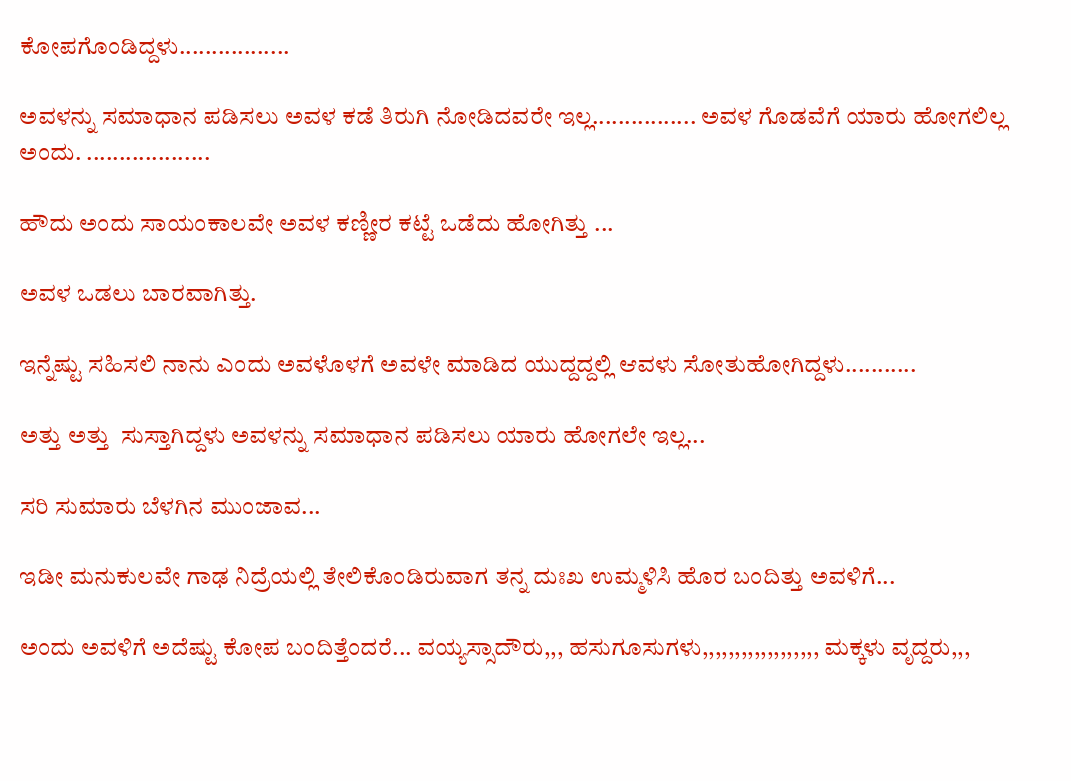ಕೋಪಗೊಂಡಿದ್ದಳು.................

ಅವಳನ್ನು ಸಮಾಧಾನ ಪಡಿಸಲು ಅವಳ ಕಡೆ ತಿರುಗಿ ನೋಡಿದವರೇ ಇಲ್ಲ................ ಅವಳ ಗೊಡವೆಗೆ ಯಾರು ಹೋಗಲಿಲ್ಲ ಅಂದು. ...................

ಹೌದು ಅಂದು ಸಾಯಂಕಾಲವೇ ಅವಳ ಕಣ್ಣೀರ ಕಟ್ಟೆ ಒಡೆದು ಹೋಗಿತ್ತು ...

ಅವಳ ಒಡಲು ಬಾರವಾಗಿತ್ತು.

ಇನ್ನೆಷ್ಟು ಸಹಿಸಲಿ ನಾನು ಎಂದು ಅವಳೊಳಗೆ ಅವಳೇ ಮಾಡಿದ ಯುದ್ದದ್ದಲ್ಲಿ ಆವಳು ಸೋತುಹೋಗಿದ್ದಳು...........

ಅತ್ತು ಅತ್ತು  ಸುಸ್ತಾಗಿದ್ದಳು ಅವಳನ್ನು ಸಮಾಧಾನ ಪಡಿಸಲು ಯಾರು ಹೋಗಲೇ ಇಲ್ಲ...

ಸರಿ ಸುಮಾರು ಬೆಳಗಿನ ಮುಂಜಾವ...

ಇಡೀ ಮನುಕುಲವೇ ಗಾಢ ನಿದ್ರೆಯಲ್ಲಿ ತೇಲಿಕೊಂಡಿರುವಾಗ ತನ್ನ ದುಃಖ ಉಮ್ಮಳಿಸಿ ಹೊರ ಬಂದಿತ್ತು ಅವಳಿಗೆ...

ಅಂದು ಅವಳಿಗೆ ಅದೆಷ್ಟು ಕೋಪ ಬಂದಿತ್ತೆಂದರೆ... ವಯ್ಯಸ್ಸಾದೌರು,,, ಹಸುಗೂಸುಗಳು,,,,,,,,,,,,,,,,,, ಮಕ್ಕಳು ವೃದ್ದರು,,,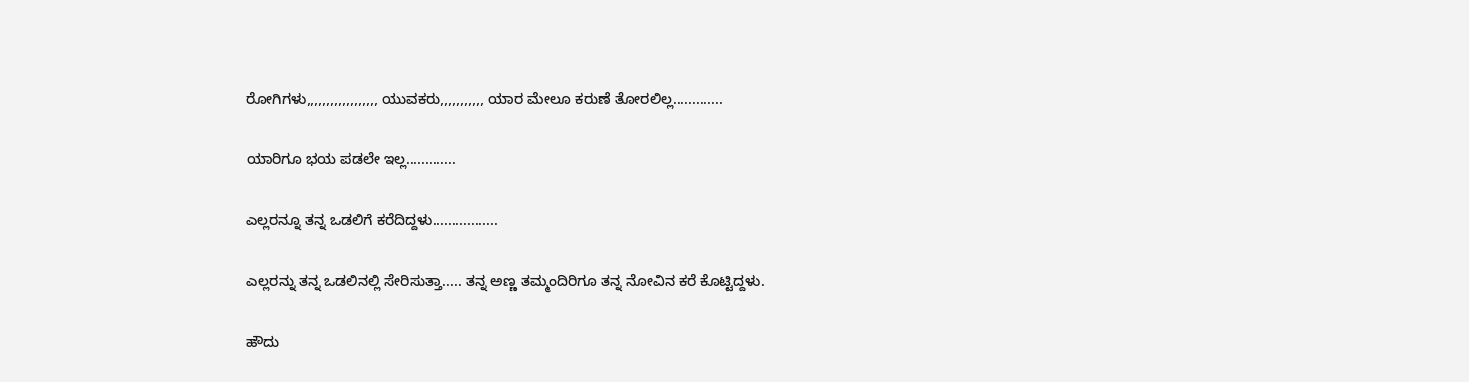ರೋಗಿಗಳು,,,,,,,,,,,,,,,,,, ಯುವಕರು,,,,,,,,,,, ಯಾರ ಮೇಲೂ ಕರುಣೆ ತೋರಲಿಲ್ಲ.............

ಯಾರಿಗೂ ಭಯ ಪಡಲೇ ಇಲ್ಲ.............

ಎಲ್ಲರನ್ನೂ ತನ್ನ ಒಡಲಿಗೆ ಕರೆದಿದ್ದಳು.................

ಎಲ್ಲರನ್ನು ತನ್ನ ಒಡಲಿನಲ್ಲಿ ಸೇರಿಸುತ್ತಾ..... ತನ್ನ ಅಣ್ಣ ತಮ್ಮಂದಿರಿಗೂ ತನ್ನ ನೋವಿನ ಕರೆ ಕೊಟ್ಟಿದ್ದಳು.

ಹೌದು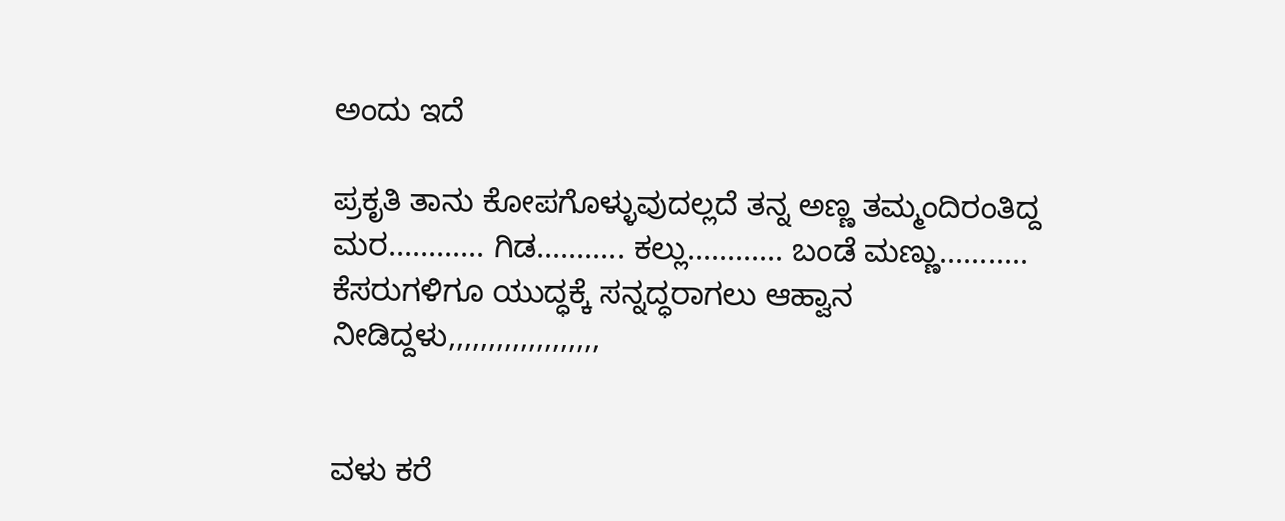ಅಂದು ಇದೆ

ಪ್ರಕೃತಿ ತಾನು ಕೋಪಗೊಳ್ಳುವುದಲ್ಲದೆ ತನ್ನ ಅಣ್ಣ ತಮ್ಮಂದಿರಂತಿದ್ದ ಮರ............ ಗಿಡ........... ಕಲ್ಲು............ ಬಂಡೆ ಮಣ್ಣು........... ಕೆಸರುಗಳಿಗೂ ಯುದ್ಧಕ್ಕೆ ಸನ್ನದ್ಧರಾಗಲು ಆಹ್ವಾನ  ನೀಡಿದ್ದಳು,,,,,,,,,,,,,,,,,,,


ವಳು ಕರೆ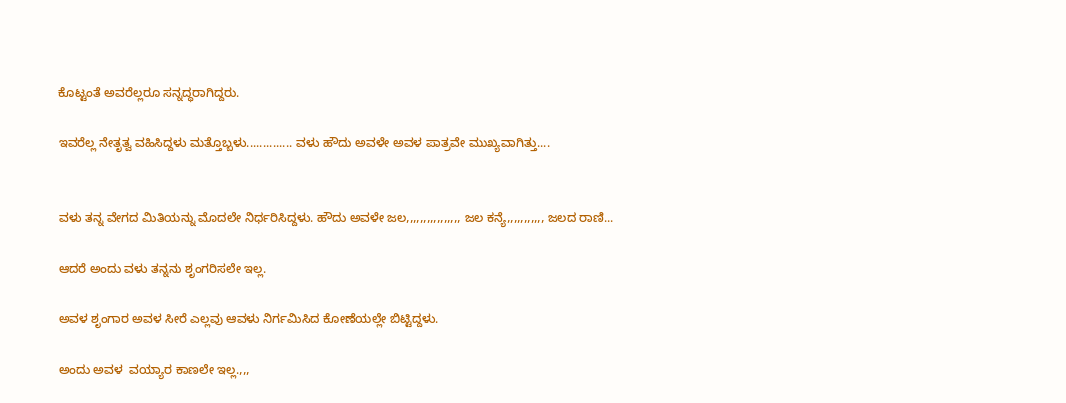ಕೊಟ್ಟಂತೆ ಅವರೆಲ್ಲರೂ ಸನ್ನದ್ಧರಾಗಿದ್ದರು.

ಇವರೆಲ್ಲ ನೇತೃತ್ವ ವಹಿಸಿದ್ದಳು ಮತ್ತೊಬ್ಬಳು.............. ವಳು ಹೌದು ಅವಳೇ ಅವಳ ಪಾತ್ರವೇ ಮುಖ್ಯವಾಗಿತ್ತು....


ವಳು ತನ್ನ ವೇಗದ ಮಿತಿಯನ್ನು ಮೊದಲೇ ನಿರ್ಧರಿಸಿದ್ದಳು. ಹೌದು ಅವಳೇ ಜಲ,,,,,,,,,,,,,,,, ಜಲ ಕನ್ಯೆ,,,,,,,,,,, ಜಲದ ರಾಣಿ...

ಆದರೆ ಅಂದು ವಳು ತನ್ನನು ಶೃಂಗರಿಸಲೇ ಇಲ್ಲ.

ಅವಳ ಶೃಂಗಾರ ಅವಳ ಸೀರೆ ಎಲ್ಲವು ಆವಳು ನಿರ್ಗಮಿಸಿದ ಕೋಣೆಯಲ್ಲೇ ಬಿಟ್ಟಿದ್ದಳು.

ಅಂದು ಅವಳ  ವಯ್ಯಾರ ಕಾಣಲೇ ಇಲ್ಲ.,,,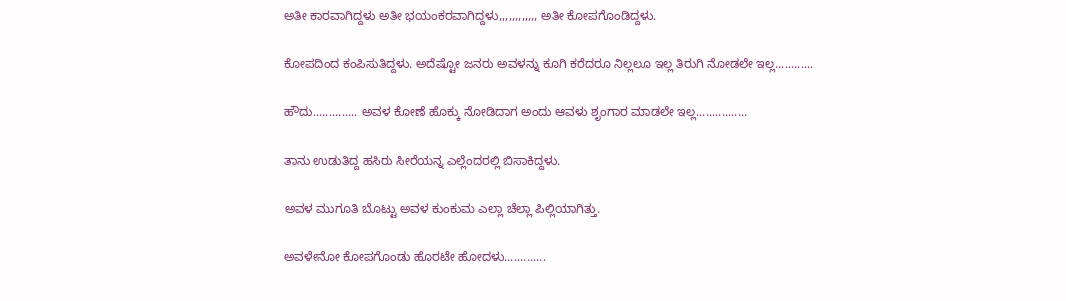ಅತೀ ಕಾರವಾಗಿದ್ದಳು ಅತೀ ಭಯಂಕರವಾಗಿದ್ದಳು,,,,,,,,,,,, ಅತೀ ಕೋಪಗೊಂಡಿದ್ದಳು.

ಕೋಪದಿಂದ ಕಂಪಿಸುತಿದ್ದಳು. ಅದೆಷ್ಟೋ ಜನರು ಅವಳನ್ನು ಕೂಗಿ ಕರೆದರೂ ನಿಲ್ಲಲೂ ಇಲ್ಲ ತಿರುಗಿ ನೋಡಲೇ ಇಲ್ಲ............

ಹೌದು.............. ಅವಳ ಕೋಣೆ ಹೊಕ್ಕು ನೋಡಿದಾಗ ಅಂದು ಆವಳು ಶೃಂಗಾರ ಮಾಡಲೇ ಇಲ್ಲ................

ತಾನು ಉಡುತಿದ್ದ ಹಸಿರು ಸೀರೆಯನ್ನ ಎಲ್ಲೆಂದರಲ್ಲಿ ಬಿಸಾಕಿದ್ದಳು.

ಅವಳ ಮುಗೂತಿ ಬೊಟ್ಟು ಅವಳ ಕುಂಕುಮ ಎಲ್ಲಾ ಚೆಲ್ಲಾ ಪಿಲ್ಲಿಯಾಗಿತ್ತು.

ಅವಳೇನೋ ಕೋಪಗೊಂಡು ಹೊರಟೇ ಹೋದಳು.............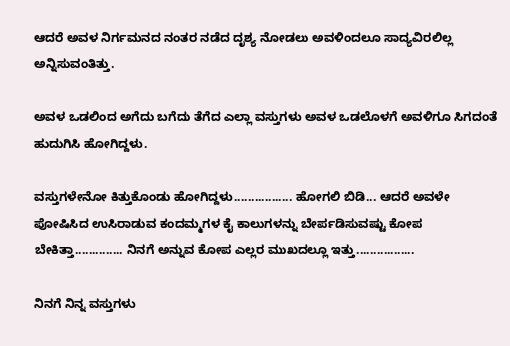ಆದರೆ ಅವಳ ನಿರ್ಗಮನದ ನಂತರ ನಡೆದ ದೃಶ್ಯ ನೋಡಲು ಅವಳಿಂದಲೂ ಸಾದ್ಯವಿರಲಿಲ್ಲ ಅನ್ನಿಸುವಂತಿತ್ತು.

ಅವಳ ಒಡಲಿಂದ ಅಗೆದು ಬಗೆದು ತೆಗೆದ ಎಲ್ಲಾ ವಸ್ತುಗಳು ಅವಳ ಒಡಲೊಳಗೆ ಅವಳಿಗೂ ಸಿಗದಂತೆ ಹುದುಗಿಸಿ ಹೋಗಿದ್ದಳು.

ವಸ್ತುಗಳೇನೋ ಕಿತ್ತುಕೊಂಡು ಹೋಗಿದ್ದಳು................. ಹೋಗಲಿ ಬಿಡಿ... ಆದರೆ ಅವಳೇ ಪೋಷಿಸಿದ ಉಸಿರಾಡುವ ಕಂದಮ್ಮಗಳ ಕೈ ಕಾಲುಗಳನ್ನು ಬೇರ್ಪಡಿಸುವಷ್ಟು ಕೋಪ ಬೇಕಿತ್ತಾ.............. ನಿನಗೆ ಅನ್ನುವ ಕೋಪ ಎಲ್ಲರ ಮುಖದಲ್ಲೂ ಇತ್ತು.................

ನಿನಗೆ ನಿನ್ನ ವಸ್ತುಗಳು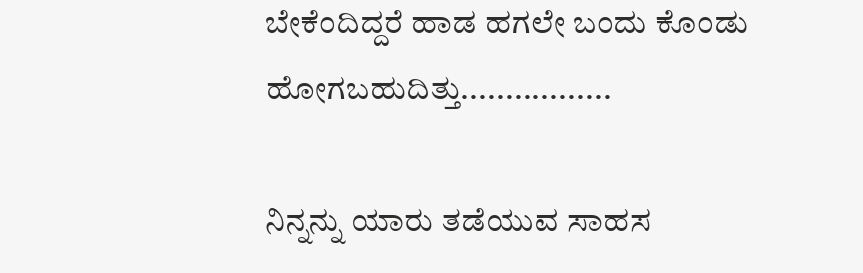ಬೇಕೆಂದಿದ್ದರೆ ಹಾಡ ಹಗಲೇ ಬಂದು ಕೊಂಡು ಹೋಗಬಹುದಿತ್ತು.................

ನಿನ್ನನ್ನು ಯಾರು ತಡೆಯುವ ಸಾಹಸ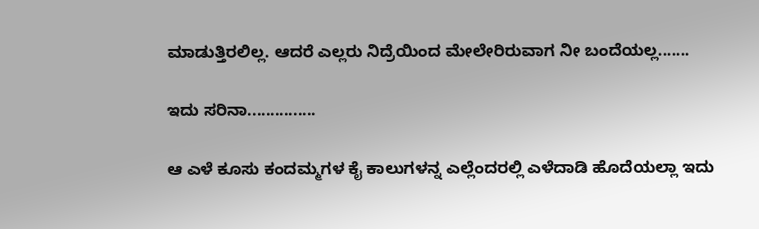ಮಾಡುತ್ತಿರಲಿಲ್ಲ. ಆದರೆ ಎಲ್ಲರು ನಿದ್ರೆಯಿಂದ ಮೇಲೇರಿರುವಾಗ ನೀ ಬಂದೆಯಲ್ಲ.......

ಇದು ಸರಿನಾ...............

ಆ ಎಳೆ ಕೂಸು ಕಂದಮ್ಮಗಳ ಕೈ ಕಾಲುಗಳನ್ನ ಎಲ್ಲೆಂದರಲ್ಲಿ ಎಳೆದಾಡಿ ಹೊದೆಯಲ್ಲಾ ಇದು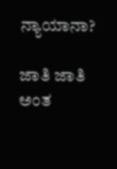ನ್ಯಾಯಾನಾ?

ಜಾತಿ ಜಾತಿ ಅಂತ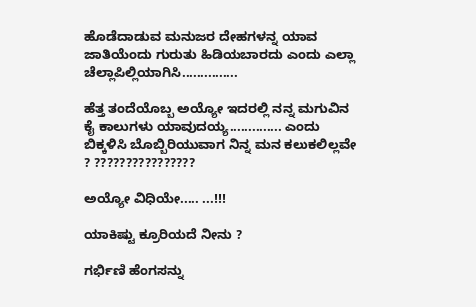ಹೊಡೆದಾಡುವ ಮನುಜರ ದೇಹಗಳನ್ನ ಯಾವ ಜಾತಿಯೆಂದು ಗುರುತು ಹಿಡಿಯಬಾರದು ಎಂದು ಎಲ್ಲಾ ಚೆಲ್ಲಾಪಿಲ್ಲಿಯಾಗಿಸಿ...............

ಹೆತ್ತ ತಂದೆಯೊಬ್ಬ ಅಯ್ಯೋ ಇದರಲ್ಲಿ ನನ್ನ ಮಗುವಿನ ಕೈ ಕಾಲುಗಳು ಯಾವುದಯ್ಯ.............. ಎಂದು  ಬಿಕ್ಕಳಿಸಿ ಬೊಬ್ಬಿರಿಯುವಾಗ ನಿನ್ನ ಮನ ಕಲುಕಲಿಲ್ಲವೇ ? ????????????????

ಅಯ್ಯೋ ವಿಧಿಯೇ..... ...!!!

ಯಾಕಿಷ್ಟು ಕ್ರೂರಿಯದೆ ನೀನು ?

ಗರ್ಭಿಣಿ ಹೆಂಗಸನ್ನು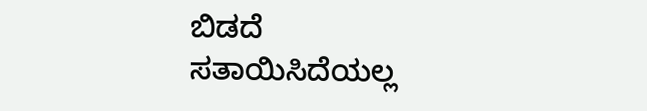ಬಿಡದೆ ಸತಾಯಿಸಿದೆಯಲ್ಲ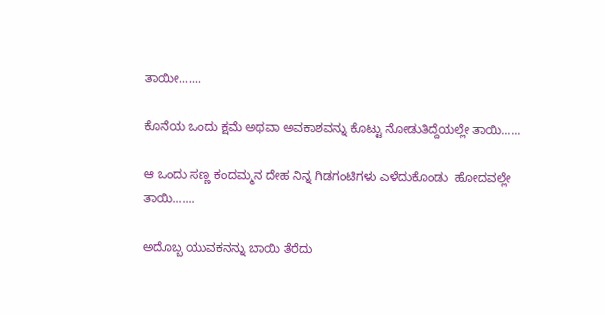ತಾಯೀ.......

ಕೊನೆಯ ಒಂದು ಕ್ಷಮೆ ಅಥವಾ ಅವಕಾಶವನ್ನು ಕೊಟ್ಟು ನೋಡುತಿದ್ದೆಯಲ್ಲೇ ತಾಯಿ......

ಆ ಒಂದು ಸಣ್ಣ ಕಂದಮ್ಮನ ದೇಹ ನಿನ್ನ ಗಿಡಗಂಟಿಗಳು ಎಳೆದುಕೊಂಡು  ಹೋದವಲ್ಲೇ ತಾಯಿ.......

ಅದೊಬ್ಬ ಯುವಕನನ್ನು ಬಾಯಿ ತೆರೆದು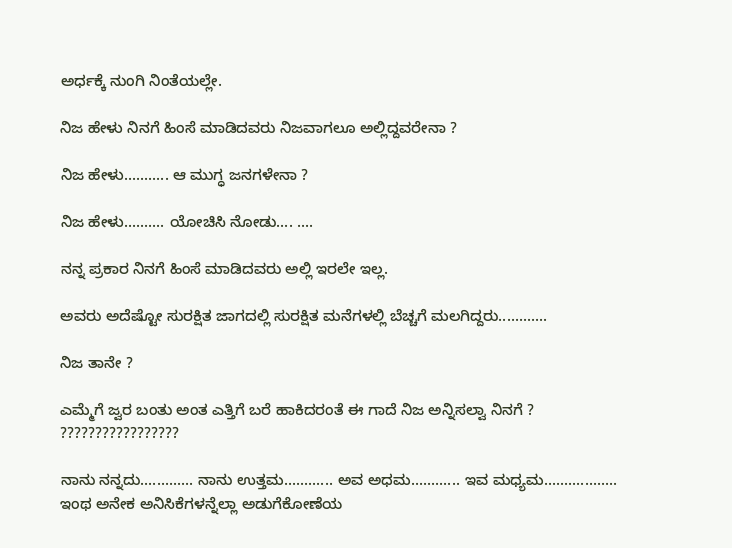ಅರ್ಧಕ್ಕೆ ನುಂಗಿ ನಿಂತೆಯಲ್ಲೇ.

ನಿಜ ಹೇಳು ನಿನಗೆ ಹಿಂಸೆ ಮಾಡಿದವರು ನಿಜವಾಗಲೂ ಅಲ್ಲಿದ್ದವರೇನಾ ?

ನಿಜ ಹೇಳು........... ಆ ಮುಗ್ಧ ಜನಗಳೇನಾ ?

ನಿಜ ಹೇಳು.......... ಯೋಚಿಸಿ ನೋಡು.... ....

ನನ್ನ ಪ್ರಕಾರ ನಿನಗೆ ಹಿಂಸೆ ಮಾಡಿದವರು ಅಲ್ಲಿ ಇರಲೇ ಇಲ್ಲ.

ಅವರು ಅದೆಷ್ಟೋ ಸುರಕ್ಷಿತ ಜಾಗದಲ್ಲಿ ಸುರಕ್ಷಿತ ಮನೆಗಳಲ್ಲಿ ಬೆಚ್ಚಗೆ ಮಲಗಿದ್ದರು............

ನಿಜ ತಾನೇ ?

ಎಮ್ಮೆಗೆ ಜ್ವರ ಬಂತು ಅಂತ ಎತ್ತಿಗೆ ಬರೆ ಹಾಕಿದರಂತೆ ಈ ಗಾದೆ ನಿಜ ಅನ್ನಿಸಲ್ವಾ ನಿನಗೆ ? ?????????????????

ನಾನು ನನ್ನದು............. ನಾನು ಉತ್ತಮ............ ಅವ ಅಧಮ............ ಇವ ಮಧ್ಯಮ.................. ಇಂಥ ಅನೇಕ ಅನಿಸಿಕೆಗಳನ್ನೆಲ್ಲಾ ಅಡುಗೆಕೋಣೆಯ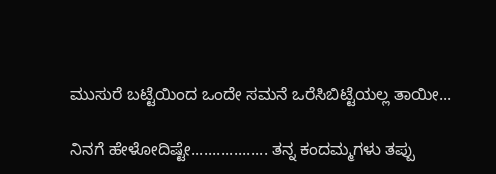ಮುಸುರೆ ಬಟ್ಟೆಯಿಂದ ಒಂದೇ ಸಮನೆ ಒರೆಸಿಬಿಟ್ಟೆಯಲ್ಲ ತಾಯೀ...

ನಿನಗೆ ಹೇಳೋದಿಷ್ಟೇ.................. ತನ್ನ ಕಂದಮ್ಮಗಳು ತಪ್ಪು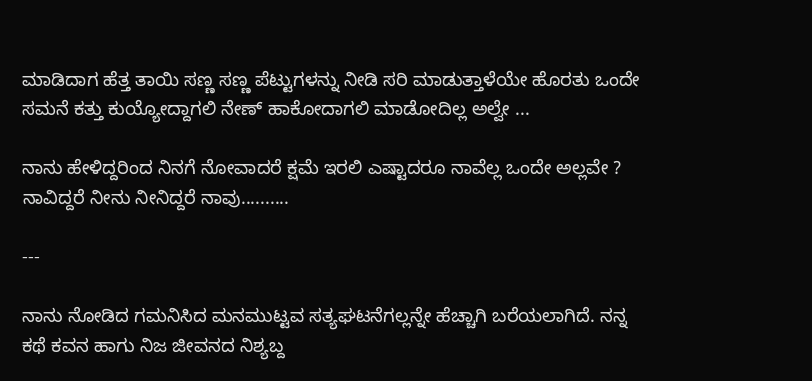ಮಾಡಿದಾಗ ಹೆತ್ತ ತಾಯಿ ಸಣ್ಣ ಸಣ್ಣ ಪೆಟ್ಟುಗಳನ್ನು ನೀಡಿ ಸರಿ ಮಾಡುತ್ತಾಳೆಯೇ ಹೊರತು ಒಂದೇ ಸಮನೆ ಕತ್ತು ಕುಯ್ಯೋದ್ದಾಗಲಿ ನೇಣ್ ಹಾಕೋದಾಗಲಿ ಮಾಡೋದಿಲ್ಲ ಅಲ್ವೇ ...

ನಾನು ಹೇಳಿದ್ದರಿಂದ ನಿನಗೆ ನೋವಾದರೆ ಕ್ಷಮೆ ಇರಲಿ ಎಷ್ಟಾದರೂ ನಾವೆಲ್ಲ ಒಂದೇ ಅಲ್ಲವೇ ? ನಾವಿದ್ದರೆ ನೀನು ನೀನಿದ್ದರೆ ನಾವು..........

---

ನಾನು ನೋಡಿದ ಗಮನಿಸಿದ ಮನಮುಟ್ಟವ ಸತ್ಯಘಟನೆಗಲ್ಲನ್ನೇ ಹೆಚ್ಚಾಗಿ ಬರೆಯಲಾಗಿದೆ. ನನ್ನ ಕಥೆ ಕವನ ಹಾಗು ನಿಜ ಜೀವನದ ನಿಶ್ಯಬ್ದ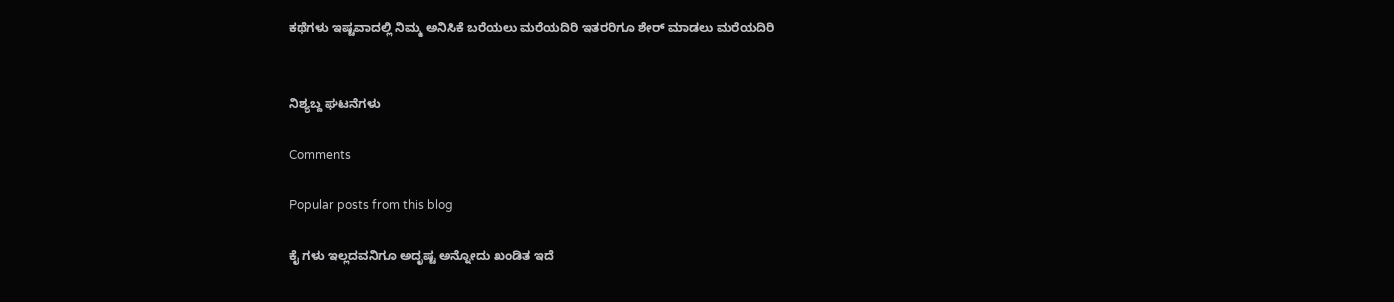ಕಥೆಗಳು ಇಷ್ಟವಾದಲ್ಲಿ ನಿಮ್ಮ ಅನಿಸಿಕೆ ಬರೆಯಲು ಮರೆಯದಿರಿ ಇತರರಿಗೂ ಶೇರ್ ಮಾಡಲು ಮರೆಯದಿರಿ


ನಿಶ್ಯಬ್ದ ಘಟನೆಗಳು

Comments

Popular posts from this blog

ಕೈ ಗಳು ಇಲ್ಲದವನಿಗೂ ಅದೃಷ್ಟ ಅನ್ನೋದು ಖಂಡಿತ ಇದೆ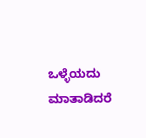ಒಳ್ಳೆಯದು ಮಾತಾಡಿದರೆ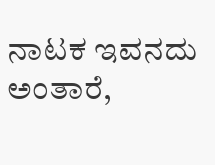ನಾಟಕ ಇವನದು ಅಂತಾರೆ,